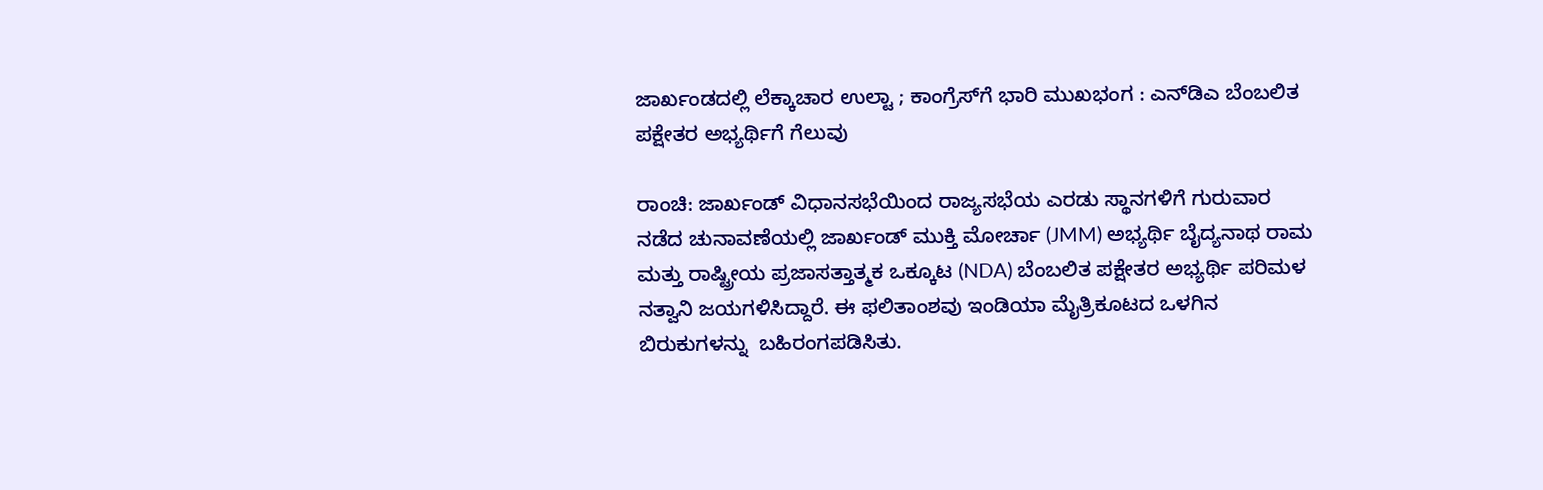ಜಾರ್ಖಂಡದಲ್ಲಿ ಲೆಕ್ಕಾಚಾರ ಉಲ್ಟಾ ; ಕಾಂಗ್ರೆಸ್‌ಗೆ ಭಾರಿ ಮುಖಭಂಗ : ಎನ್‌ಡಿಎ ಬೆಂಬಲಿತ ಪಕ್ಷೇತರ ಅಭ್ಯರ್ಥಿಗೆ ಗೆಲುವು

ರಾಂಚಿ: ಜಾರ್ಖಂಡ್‌ ವಿಧಾನಸಭೆಯಿಂದ ರಾಜ್ಯಸಭೆಯ ಎರಡು ಸ್ಥಾನಗಳಿಗೆ ಗುರುವಾರ ನಡೆದ ಚುನಾವಣೆಯಲ್ಲಿ ಜಾರ್ಖಂಡ್ ಮುಕ್ತಿ ಮೋರ್ಚಾ (JMM) ಅಭ್ಯರ್ಥಿ ಬೈದ್ಯನಾಥ ರಾಮ ಮತ್ತು ರಾಷ್ಟ್ರೀಯ ಪ್ರಜಾಸತ್ತಾತ್ಮಕ ಒಕ್ಕೂಟ (NDA) ಬೆಂಬಲಿತ ಪಕ್ಷೇತರ ಅಭ್ಯರ್ಥಿ ಪರಿಮಳ ನತ್ವಾನಿ ಜಯಗಳಿಸಿದ್ದಾರೆ. ಈ ಫಲಿತಾಂಶವು ಇಂಡಿಯಾ ಮೈತ್ರಿಕೂಟದ ಒಳಗಿನ ಬಿರುಕುಗಳನ್ನು  ಬಹಿರಂಗಪಡಿಸಿತು.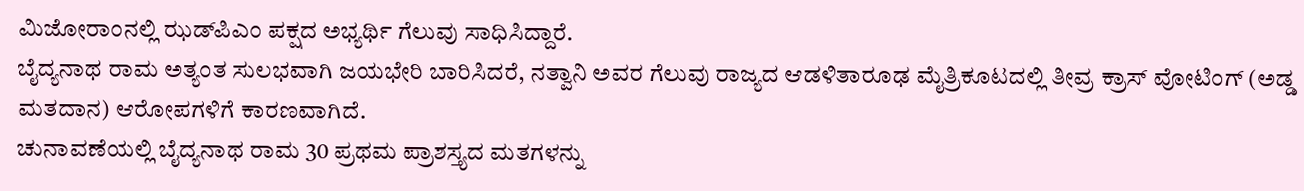ಮಿಜೋರಾಂನಲ್ಲಿ ಝಡ್‌ಪಿಎಂ ಪಕ್ಷದ ಅಭ್ಯರ್ಥಿ ಗೆಲುವು ಸಾಧಿಸಿದ್ದಾರೆ.
ಬೈದ್ಯನಾಥ ರಾಮ ಅತ್ಯಂತ ಸುಲಭವಾಗಿ ಜಯಭೇರಿ ಬಾರಿಸಿದರೆ, ನತ್ವಾನಿ ಅವರ ಗೆಲುವು ರಾಜ್ಯದ ಆಡಳಿತಾರೂಢ ಮೈತ್ರಿಕೂಟದಲ್ಲಿ ತೀವ್ರ ಕ್ರಾಸ್ ವೋಟಿಂಗ್ (ಅಡ್ಡ ಮತದಾನ) ಆರೋಪಗಳಿಗೆ ಕಾರಣವಾಗಿದೆ.
ಚುನಾವಣೆಯಲ್ಲಿ ಬೈದ್ಯನಾಥ ರಾಮ 30 ಪ್ರಥಮ ಪ್ರಾಶಸ್ತ್ಯದ ಮತಗಳನ್ನು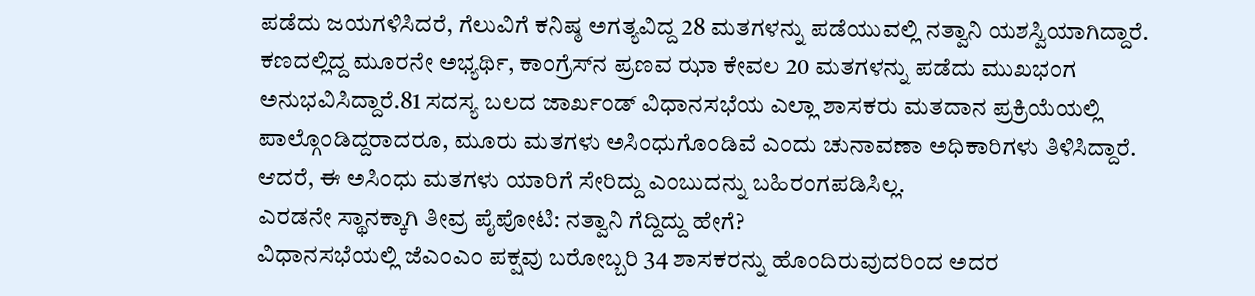ಪಡೆದು ಜಯಗಳಿಸಿದರೆ, ಗೆಲುವಿಗೆ ಕನಿಷ್ಠ ಅಗತ್ಯವಿದ್ದ 28 ಮತಗಳನ್ನು ಪಡೆಯುವಲ್ಲಿ ನತ್ವಾನಿ ಯಶಸ್ವಿಯಾಗಿದ್ದಾರೆ. ಕಣದಲ್ಲಿದ್ದ ಮೂರನೇ ಅಭ್ಯರ್ಥಿ, ಕಾಂಗ್ರೆಸ್‌ನ ಪ್ರಣವ ಝಾ ಕೇವಲ 20 ಮತಗಳನ್ನು ಪಡೆದು ಮುಖಭಂಗ ಅನುಭವಿಸಿದ್ದಾರೆ.81 ಸದಸ್ಯ ಬಲದ ಜಾರ್ಖಂಡ್ ವಿಧಾನಸಭೆಯ ಎಲ್ಲಾ ಶಾಸಕರು ಮತದಾನ ಪ್ರಕ್ರಿಯೆಯಲ್ಲಿ ಪಾಲ್ಗೊಂಡಿದ್ದರಾದರೂ, ಮೂರು ಮತಗಳು ಅಸಿಂಧುಗೊಂಡಿವೆ ಎಂದು ಚುನಾವಣಾ ಅಧಿಕಾರಿಗಳು ತಿಳಿಸಿದ್ದಾರೆ. ಆದರೆ, ಈ ಅಸಿಂಧು ಮತಗಳು ಯಾರಿಗೆ ಸೇರಿದ್ದು ಎಂಬುದನ್ನು ಬಹಿರಂಗಪಡಿಸಿಲ್ಲ.
ಎರಡನೇ ಸ್ಥಾನಕ್ಕಾಗಿ ತೀವ್ರ ಪೈಪೋಟಿ: ನತ್ವಾನಿ ಗೆದ್ದಿದ್ದು ಹೇಗೆ?
ವಿಧಾನಸಭೆಯಲ್ಲಿ ಜೆಎಂಎಂ ಪಕ್ಷವು ಬರೋಬ್ಬರಿ 34 ಶಾಸಕರನ್ನು ಹೊಂದಿರುವುದರಿಂದ ಅದರ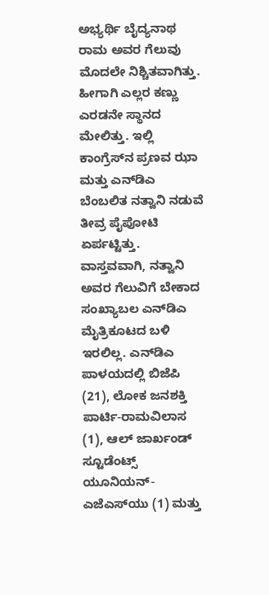ಅಭ್ಯರ್ಥಿ ಬೈದ್ಯನಾಥ ರಾಮ ಅವರ ಗೆಲುವು ಮೊದಲೇ ನಿಶ್ಚಿತವಾಗಿತ್ತು. ಹೀಗಾಗಿ ಎಲ್ಲರ ಕಣ್ಣು ಎರಡನೇ ಸ್ಥಾನದ ಮೇಲಿತ್ತು. ಇಲ್ಲಿ ಕಾಂಗ್ರೆಸ್‌ನ ಪ್ರಣವ ಝಾ ಮತ್ತು ಎನ್‌ಡಿಎ ಬೆಂಬಲಿತ ನತ್ವಾನಿ ನಡುವೆ ತೀವ್ರ ಪೈಪೋಟಿ ಏರ್ಪಟ್ಟಿತ್ತು.
ವಾಸ್ತವವಾಗಿ, ನತ್ವಾನಿ ಅವರ ಗೆಲುವಿಗೆ ಬೇಕಾದ ಸಂಖ್ಯಾಬಲ ಎನ್‌ಡಿಎ ಮೈತ್ರಿಕೂಟದ ಬಳಿ ಇರಲಿಲ್ಲ. ಎನ್‌ಡಿಎ ಪಾಳಯದಲ್ಲಿ ಬಿಜೆಪಿ (21), ಲೋಕ ಜನಶಕ್ತಿ ಪಾರ್ಟಿ-ರಾಮವಿಲಾಸ (1), ಆಲ್ ಜಾರ್ಖಂಡ್ ಸ್ಟೂಡೆಂಟ್ಸ್ ಯೂನಿಯನ್-ಎಜೆಎಸ್‌ಯು (1) ಮತ್ತು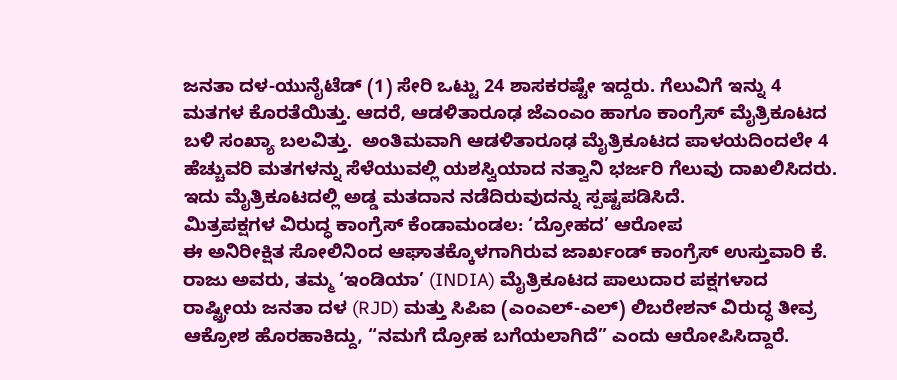ಜನತಾ ದಳ-ಯುನೈಟೆಡ್ (1) ಸೇರಿ ಒಟ್ಟು 24 ಶಾಸಕರಷ್ಟೇ ಇದ್ದರು. ಗೆಲುವಿಗೆ ಇನ್ನು 4 ಮತಗಳ ಕೊರತೆಯಿತ್ತು. ಆದರೆ, ಆಡಳಿತಾರೂಢ ಜೆಎಂಎಂ ಹಾಗೂ ಕಾಂಗ್ರೆಸ್‌ ಮೈತ್ರಿಕೂಟದ ಬಳಿ ಸಂಖ್ಯಾ ಬಲವಿತ್ತು.  ಅಂತಿಮವಾಗಿ ಆಡಳಿತಾರೂಢ ಮೈತ್ರಿಕೂಟದ ಪಾಳಯದಿಂದಲೇ 4 ಹೆಚ್ಚುವರಿ ಮತಗಳನ್ನು ಸೆಳೆಯುವಲ್ಲಿ ಯಶಸ್ವಿಯಾದ ನತ್ವಾನಿ ಭರ್ಜರಿ ಗೆಲುವು ದಾಖಲಿಸಿದರು. ಇದು ಮೈತ್ರಿಕೂಟದಲ್ಲಿ ಅಡ್ಡ ಮತದಾನ ನಡೆದಿರುವುದನ್ನು ಸ್ಪಷ್ಟಪಡಿಸಿದೆ.
ಮಿತ್ರಪಕ್ಷಗಳ ವಿರುದ್ಧ ಕಾಂಗ್ರೆಸ್ ಕೆಂಡಾಮಂಡಲ: ‘ದ್ರೋಹದ’ ಆರೋಪ
ಈ ಅನಿರೀಕ್ಷಿತ ಸೋಲಿನಿಂದ ಆಘಾತಕ್ಕೊಳಗಾಗಿರುವ ಜಾರ್ಖಂಡ್ ಕಾಂಗ್ರೆಸ್ ಉಸ್ತುವಾರಿ ಕೆ. ರಾಜು ಅವರು, ತಮ್ಮ ‘ಇಂಡಿಯಾ’ (INDIA) ಮೈತ್ರಿಕೂಟದ ಪಾಲುದಾರ ಪಕ್ಷಗಳಾದ ರಾಷ್ಟ್ರೀಯ ಜನತಾ ದಳ (RJD) ಮತ್ತು ಸಿಪಿಐ (ಎಂಎಲ್-ಎಲ್) ಲಿಬರೇಶನ್ ವಿರುದ್ಧ ತೀವ್ರ ಆಕ್ರೋಶ ಹೊರಹಾಕಿದ್ದು, “ನಮಗೆ ದ್ರೋಹ ಬಗೆಯಲಾಗಿದೆ” ಎಂದು ಆರೋಪಿಸಿದ್ದಾರೆ.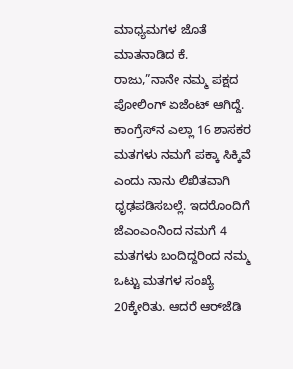ಮಾಧ್ಯಮಗಳ ಜೊತೆ ಮಾತನಾಡಿದ ಕೆ. ರಾಜು,”ನಾನೇ ನಮ್ಮ ಪಕ್ಷದ ಪೋಲಿಂಗ್ ಏಜೆಂಟ್ ಆಗಿದ್ದೆ. ಕಾಂಗ್ರೆಸ್‌ನ ಎಲ್ಲಾ 16 ಶಾಸಕರ ಮತಗಳು ನಮಗೆ ಪಕ್ಕಾ ಸಿಕ್ಕಿವೆ ಎಂದು ನಾನು ಲಿಖಿತವಾಗಿ ಧೃಢಪಡಿಸಬಲ್ಲೆ. ಇದರೊಂದಿಗೆ ಜೆಎಂಎಂನಿಂದ ನಮಗೆ 4 ಮತಗಳು ಬಂದಿದ್ದರಿಂದ ನಮ್ಮ ಒಟ್ಟು ಮತಗಳ ಸಂಖ್ಯೆ 20ಕ್ಕೇರಿತು. ಆದರೆ ಆರ್‌ಜೆಡಿ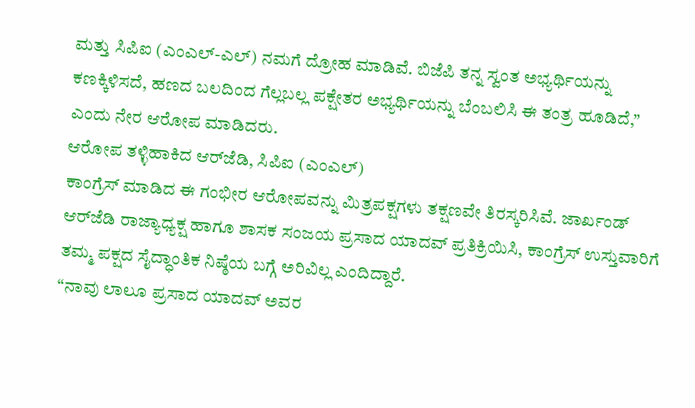ಮತ್ತು ಸಿಪಿಐ (ಎಂಎಲ್-ಎಲ್) ನಮಗೆ ದ್ರೋಹ ಮಾಡಿವೆ. ಬಿಜೆಪಿ ತನ್ನ ಸ್ವಂತ ಅಭ್ಯರ್ಥಿಯನ್ನು ಕಣಕ್ಕಿಳಿಸದೆ, ಹಣದ ಬಲದಿಂದ ಗೆಲ್ಲಬಲ್ಲ ಪಕ್ಷೇತರ ಅಭ್ಯರ್ಥಿಯನ್ನು ಬೆಂಬಲಿಸಿ ಈ ತಂತ್ರ ಹೂಡಿದೆ,” ಎಂದು ನೇರ ಆರೋಪ ಮಾಡಿದರು.
ಆರೋಪ ತಳ್ಳಿಹಾಕಿದ ಆರ್‌ಜೆಡಿ, ಸಿಪಿಐ (ಎಂಎಲ್)
ಕಾಂಗ್ರೆಸ್ ಮಾಡಿದ ಈ ಗಂಭೀರ ಆರೋಪವನ್ನು ಮಿತ್ರಪಕ್ಷಗಳು ತಕ್ಷಣವೇ ತಿರಸ್ಕರಿಸಿವೆ. ಜಾರ್ಖಂಡ್ ಆರ್‌ಜೆಡಿ ರಾಜ್ಯಾಧ್ಯಕ್ಷ ಹಾಗೂ ಶಾಸಕ ಸಂಜಯ ಪ್ರಸಾದ ಯಾದವ್ ಪ್ರತಿಕ್ರಿಯಿಸಿ, ಕಾಂಗ್ರೆಸ್ ಉಸ್ತುವಾರಿಗೆ ತಮ್ಮ ಪಕ್ಷದ ಸೈದ್ಧಾಂತಿಕ ನಿಷ್ಠೆಯ ಬಗ್ಗೆ ಅರಿವಿಲ್ಲ ಎಂದಿದ್ದಾರೆ.
“ನಾವು ಲಾಲೂ ಪ್ರಸಾದ ಯಾದವ್ ಅವರ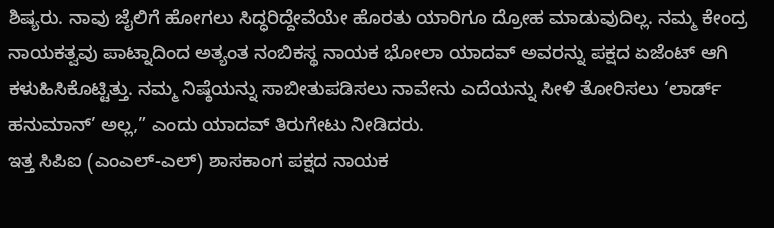ಶಿಷ್ಯರು. ನಾವು ಜೈಲಿಗೆ ಹೋಗಲು ಸಿದ್ಧರಿದ್ದೇವೆಯೇ ಹೊರತು ಯಾರಿಗೂ ದ್ರೋಹ ಮಾಡುವುದಿಲ್ಲ. ನಮ್ಮ ಕೇಂದ್ರ ನಾಯಕತ್ವವು ಪಾಟ್ನಾದಿಂದ ಅತ್ಯಂತ ನಂಬಿಕಸ್ಥ ನಾಯಕ ಭೋಲಾ ಯಾದವ್ ಅವರನ್ನು ಪಕ್ಷದ ಏಜೆಂಟ್ ಆಗಿ ಕಳುಹಿಸಿಕೊಟ್ಟಿತ್ತು. ನಮ್ಮ ನಿಷ್ಠೆಯನ್ನು ಸಾಬೀತುಪಡಿಸಲು ನಾವೇನು ಎದೆಯನ್ನು ಸೀಳಿ ತೋರಿಸಲು ‘ಲಾರ್ಡ್ ಹನುಮಾನ್’ ಅಲ್ಲ,” ಎಂದು ಯಾದವ್ ತಿರುಗೇಟು ನೀಡಿದರು.
ಇತ್ತ ಸಿಪಿಐ (ಎಂಎಲ್-ಎಲ್) ಶಾಸಕಾಂಗ ಪಕ್ಷದ ನಾಯಕ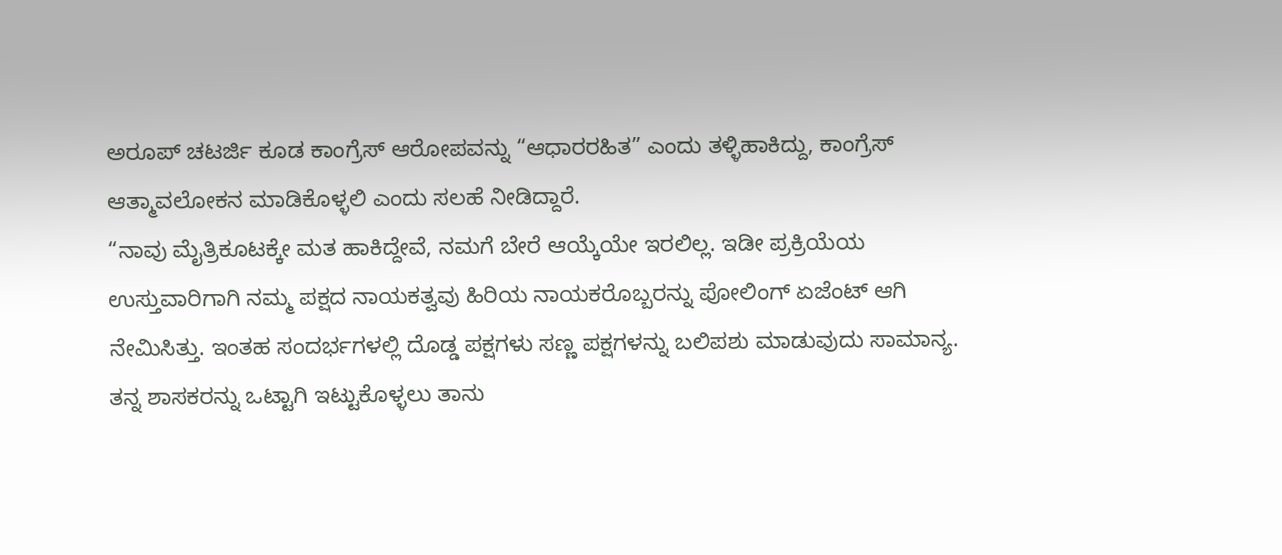ಅರೂಪ್ ಚಟರ್ಜಿ ಕೂಡ ಕಾಂಗ್ರೆಸ್ ಆರೋಪವನ್ನು “ಆಧಾರರಹಿತ” ಎಂದು ತಳ್ಳಿಹಾಕಿದ್ದು, ಕಾಂಗ್ರೆಸ್ ಆತ್ಮಾವಲೋಕನ ಮಾಡಿಕೊಳ್ಳಲಿ ಎಂದು ಸಲಹೆ ನೀಡಿದ್ದಾರೆ.
“ನಾವು ಮೈತ್ರಿಕೂಟಕ್ಕೇ ಮತ ಹಾಕಿದ್ದೇವೆ, ನಮಗೆ ಬೇರೆ ಆಯ್ಕೆಯೇ ಇರಲಿಲ್ಲ. ಇಡೀ ಪ್ರಕ್ರಿಯೆಯ ಉಸ್ತುವಾರಿಗಾಗಿ ನಮ್ಮ ಪಕ್ಷದ ನಾಯಕತ್ವವು ಹಿರಿಯ ನಾಯಕರೊಬ್ಬರನ್ನು ಪೋಲಿಂಗ್ ಏಜೆಂಟ್ ಆಗಿ ನೇಮಿಸಿತ್ತು. ಇಂತಹ ಸಂದರ್ಭಗಳಲ್ಲಿ ದೊಡ್ಡ ಪಕ್ಷಗಳು ಸಣ್ಣ ಪಕ್ಷಗಳನ್ನು ಬಲಿಪಶು ಮಾಡುವುದು ಸಾಮಾನ್ಯ. ತನ್ನ ಶಾಸಕರನ್ನು ಒಟ್ಟಾಗಿ ಇಟ್ಟುಕೊಳ್ಳಲು ತಾನು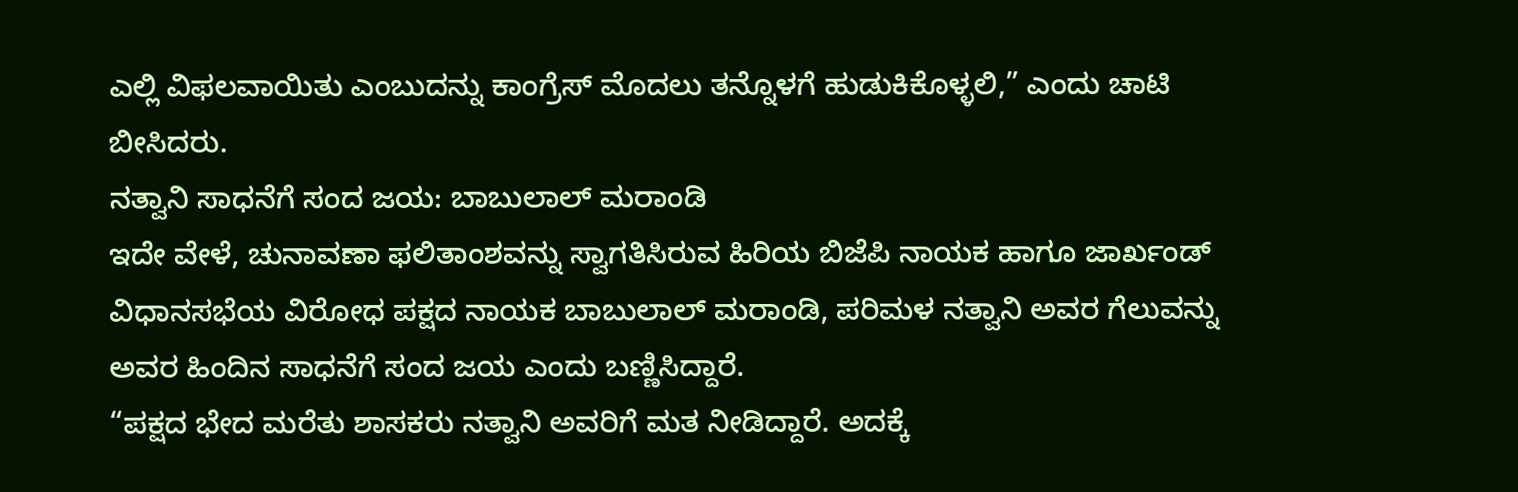ಎಲ್ಲಿ ವಿಫಲವಾಯಿತು ಎಂಬುದನ್ನು ಕಾಂಗ್ರೆಸ್ ಮೊದಲು ತನ್ನೊಳಗೆ ಹುಡುಕಿಕೊಳ್ಳಲಿ,” ಎಂದು ಚಾಟಿ ಬೀಸಿದರು.
ನತ್ವಾನಿ ಸಾಧನೆಗೆ ಸಂದ ಜಯ: ಬಾಬುಲಾಲ್ ಮರಾಂಡಿ
ಇದೇ ವೇಳೆ, ಚುನಾವಣಾ ಫಲಿತಾಂಶವನ್ನು ಸ್ವಾಗತಿಸಿರುವ ಹಿರಿಯ ಬಿಜೆಪಿ ನಾಯಕ ಹಾಗೂ ಜಾರ್ಖಂಡ್ ವಿಧಾನಸಭೆಯ ವಿರೋಧ ಪಕ್ಷದ ನಾಯಕ ಬಾಬುಲಾಲ್ ಮರಾಂಡಿ, ಪರಿಮಳ ನತ್ವಾನಿ ಅವರ ಗೆಲುವನ್ನು ಅವರ ಹಿಂದಿನ ಸಾಧನೆಗೆ ಸಂದ ಜಯ ಎಂದು ಬಣ್ಣಿಸಿದ್ದಾರೆ.
“ಪಕ್ಷದ ಭೇದ ಮರೆತು ಶಾಸಕರು ನತ್ವಾನಿ ಅವರಿಗೆ ಮತ ನೀಡಿದ್ದಾರೆ. ಅದಕ್ಕೆ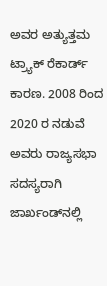ಅವರ ಅತ್ಯುತ್ತಮ ಟ್ರ್ಯಾಕ್ ರೆಕಾರ್ಡ್ ಕಾರಣ. 2008 ರಿಂದ 2020 ರ ನಡುವೆ ಅವರು ರಾಜ್ಯಸಭಾ ಸದಸ್ಯರಾಗಿ ಜಾರ್ಖಂಡ್‌ನಲ್ಲಿ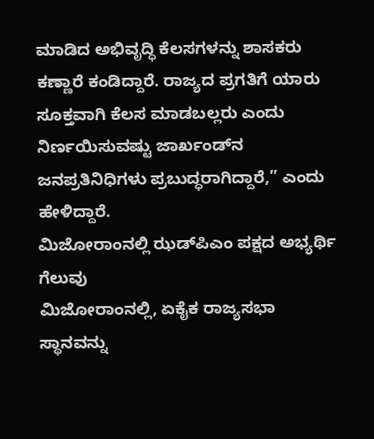ಮಾಡಿದ ಅಭಿವೃದ್ಧಿ ಕೆಲಸಗಳನ್ನು ಶಾಸಕರು ಕಣ್ಣಾರೆ ಕಂಡಿದ್ದಾರೆ. ರಾಜ್ಯದ ಪ್ರಗತಿಗೆ ಯಾರು ಸೂಕ್ತವಾಗಿ ಕೆಲಸ ಮಾಡಬಲ್ಲರು ಎಂದು ನಿರ್ಣಯಿಸುವಷ್ಟು ಜಾರ್ಖಂಡ್‌ನ ಜನಪ್ರತಿನಿಧಿಗಳು ಪ್ರಬುದ್ಧರಾಗಿದ್ದಾರೆ,” ಎಂದು ಹೇಳಿದ್ದಾರೆ.
ಮಿಜೋರಾಂನಲ್ಲಿ ಝಡ್‌ಪಿಎಂ ಪಕ್ಷದ ಅಭ್ಯರ್ಥಿ ಗೆಲುವು
ಮಿಜೋರಾಂನಲ್ಲಿ, ಏಕೈಕ ರಾಜ್ಯಸಭಾ ಸ್ಥಾನವನ್ನು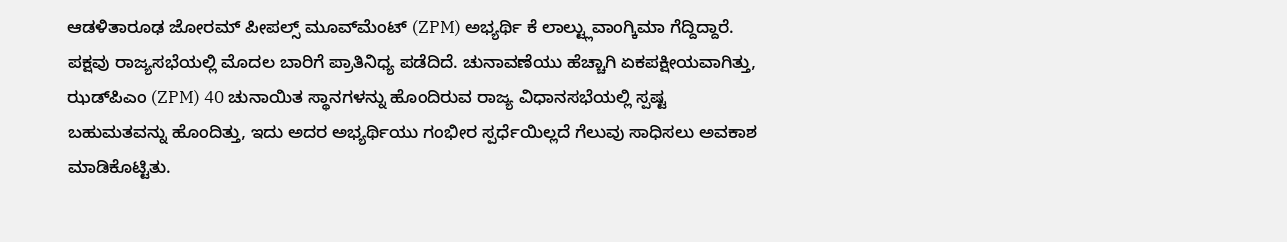ಆಡಳಿತಾರೂಢ ಜೋರಮ್ ಪೀಪಲ್ಸ್ ಮೂವ್‌ಮೆಂಟ್ (ZPM) ಅಭ್ಯರ್ಥಿ ಕೆ ಲಾಲ್ಟ್ಲುವಾಂಗ್ಕಿಮಾ ಗೆದ್ದಿದ್ದಾರೆ.  ಪಕ್ಷವು ರಾಜ್ಯಸಭೆಯಲ್ಲಿ ಮೊದಲ ಬಾರಿಗೆ ಪ್ರಾತಿನಿಧ್ಯ ಪಡೆದಿದೆ. ಚುನಾವಣೆಯು ಹೆಚ್ಚಾಗಿ ಏಕಪಕ್ಷೀಯವಾಗಿತ್ತು, ಝಡ್‌ಪಿಎಂ (ZPM) 40 ಚುನಾಯಿತ ಸ್ಥಾನಗಳನ್ನು ಹೊಂದಿರುವ ರಾಜ್ಯ ವಿಧಾನಸಭೆಯಲ್ಲಿ ಸ್ಪಷ್ಟ ಬಹುಮತವನ್ನು ಹೊಂದಿತ್ತು, ಇದು ಅದರ ಅಭ್ಯರ್ಥಿಯು ಗಂಭೀರ ಸ್ಪರ್ಧೆಯಿಲ್ಲದೆ ಗೆಲುವು ಸಾಧಿಸಲು ಅವಕಾಶ ಮಾಡಿಕೊಟ್ಟಿತು.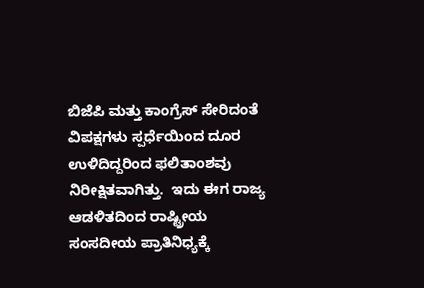ಬಿಜೆಪಿ ಮತ್ತು ಕಾಂಗ್ರೆಸ್ ಸೇರಿದಂತೆ ವಿಪಕ್ಷಗಳು ಸ್ಪರ್ಧೆಯಿಂದ ದೂರ ಉಳಿದಿದ್ದರಿಂದ ಫಲಿತಾಂಶವು ನಿರೀಕ್ಷಿತವಾಗಿತ್ತು.  ಇದು ಈಗ ರಾಜ್ಯ ಆಡಳಿತದಿಂದ ರಾಷ್ಟ್ರೀಯ ಸಂಸದೀಯ ಪ್ರಾತಿನಿಧ್ಯಕ್ಕೆ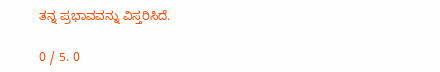ತನ್ನ ಪ್ರಭಾವವನ್ನು ವಿಸ್ತರಿಸಿದೆ.

0 / 5. 0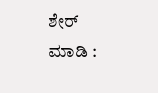ಶೇರ್ ಮಾಡಿ :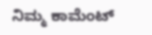ನಿಮ್ಮ ಕಾಮೆಂಟ್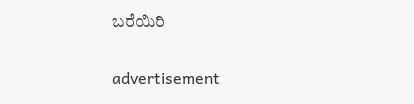ಬರೆಯಿರಿ

advertisement